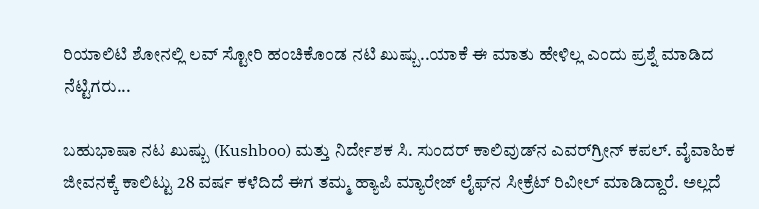ರಿಯಾಲಿಟಿ ಶೋನಲ್ಲಿ ಲವ್ ಸ್ಟೋರಿ ಹಂಚಿಕೊಂಡ ನಟಿ ಖುಷ್ಬು..ಯಾಕೆ ಈ ಮಾತು ಹೇಳಿಲ್ಲ ಎಂದು ಪ್ರಶ್ನೆ ಮಾಡಿದ ನೆಟ್ಟಿಗರು...

ಬಹುಭಾಷಾ ನಟ ಖುಷ್ಬು (Kushboo) ಮತ್ತು ನಿರ್ದೇಶಕ ಸಿ. ಸುಂದರ್ ಕಾಲಿವುಡ್‌ನ ಎವರ್‌ಗ್ರೀನ್ ಕಪಲ್. ವೈವಾಹಿಕ ಜೀವನಕ್ಕೆ ಕಾಲಿಟ್ಟು 28 ವರ್ಷ ಕಳೆದಿದೆ ಈಗ ತಮ್ಮ ಹ್ಯಾಪಿ ಮ್ಯಾರೇಜ್‌ ಲೈಫ್‌ನ ಸೀಕ್ರೆಟ್ ರಿವೀಲ್ ಮಾಡಿದ್ದಾರೆ. ಅಲ್ಲದೆ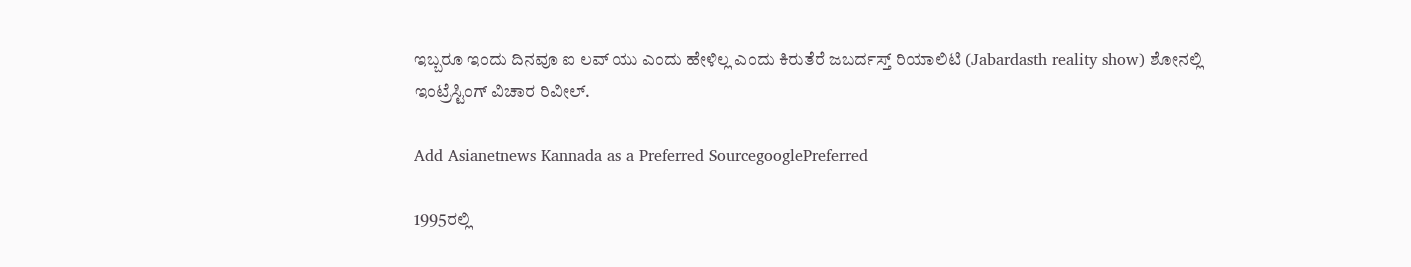ಇಬ್ಬರೂ ಇಂದು ದಿನವೂ ಐ ಲವ್ ಯು ಎಂದು ಹೇಳಿಲ್ಲ ಎಂದು ಕಿರುತೆರೆ ಜಬರ್ದಸ್ತ್‌ ರಿಯಾಲಿಟಿ (Jabardasth reality show) ಶೋನಲ್ಲಿ ಇಂಟ್ರೆಸ್ಟಿಂಗ್ ವಿಚಾರ ರಿವೀಲ್.

Add Asianetnews Kannada as a Preferred SourcegooglePreferred

1995ರಲ್ಲಿ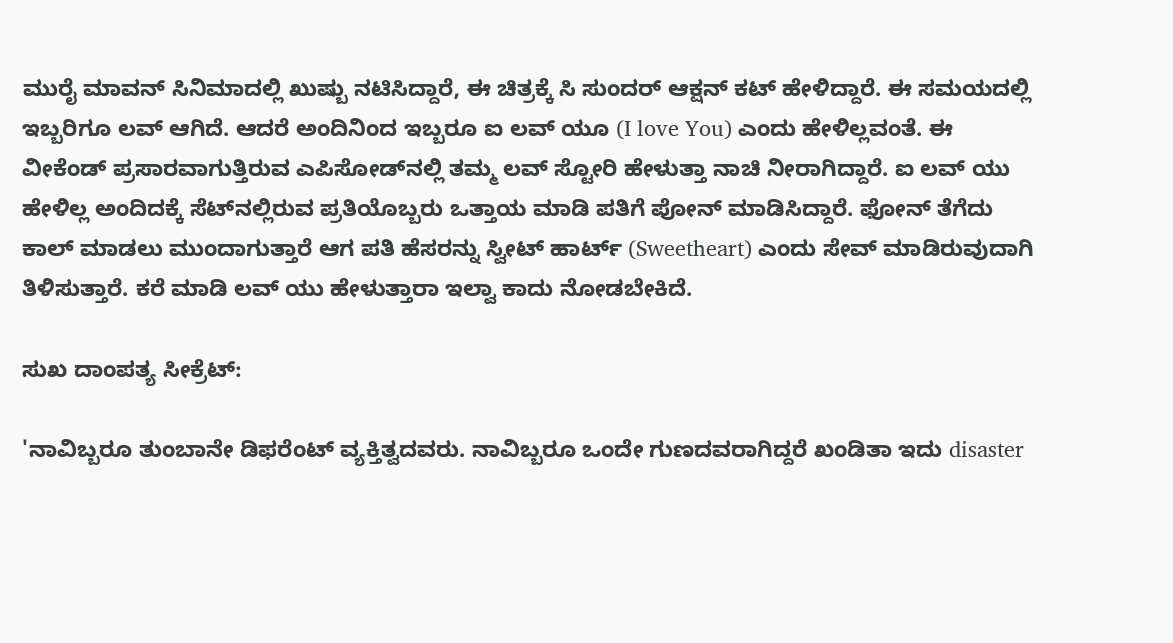ಮುರೈ ಮಾವನ್ ಸಿನಿಮಾದಲ್ಲಿ ಖುಷ್ಬು ನಟಿಸಿದ್ದಾರೆ, ಈ ಚಿತ್ರಕ್ಕೆ ಸಿ ಸುಂದರ್ ಆಕ್ಷನ್ ಕಟ್ ಹೇಳಿದ್ದಾರೆ. ಈ ಸಮಯದಲ್ಲಿ ಇಬ್ಬರಿಗೂ ಲವ್ ಆಗಿದೆ. ಆದರೆ ಅಂದಿನಿಂದ ಇಬ್ಬರೂ ಐ ಲವ್ ಯೂ (I love You) ಎಂದು ಹೇಳಿಲ್ಲವಂತೆ. ಈ ವೀಕೆಂಡ್ ಪ್ರಸಾರವಾಗುತ್ತಿರುವ ಎಪಿಸೋಡ್‌ನಲ್ಲಿ ತಮ್ಮ ಲವ್‌ ಸ್ಟೋರಿ ಹೇಳುತ್ತಾ ನಾಚಿ ನೀರಾಗಿದ್ದಾರೆ. ಐ ಲವ್ ಯು ಹೇಳಿಲ್ಲ ಅಂದಿದಕ್ಕೆ ಸೆಟ್‌ನಲ್ಲಿರುವ ಪ್ರತಿಯೊಬ್ಬರು ಒತ್ತಾಯ ಮಾಡಿ ಪತಿಗೆ ಪೋನ್ ಮಾಡಿಸಿದ್ದಾರೆ. ಫೋನ್ ತೆಗೆದು ಕಾಲ್ ಮಾಡಲು ಮುಂದಾಗುತ್ತಾರೆ ಆಗ ಪತಿ ಹೆಸರನ್ನು ಸ್ವೀಟ್ ಹಾರ್ಟ್‌ (Sweetheart) ಎಂದು ಸೇವ್ ಮಾಡಿರುವುದಾಗಿ ತಿಳಿಸುತ್ತಾರೆ. ಕರೆ ಮಾಡಿ ಲವ್ ಯು ಹೇಳುತ್ತಾರಾ ಇಲ್ವಾ ಕಾದು ನೋಡಬೇಕಿದೆ.

ಸುಖ ದಾಂಪತ್ಯ ಸೀಕ್ರೆಟ್:

'ನಾವಿಬ್ಬರೂ ತುಂಬಾನೇ ಡಿಫರೆಂಟ್ ವ್ಯಕ್ತಿತ್ವದವರು. ನಾವಿಬ್ಬರೂ ಒಂದೇ ಗುಣದವರಾಗಿದ್ದರೆ ಖಂಡಿತಾ ಇದು disaster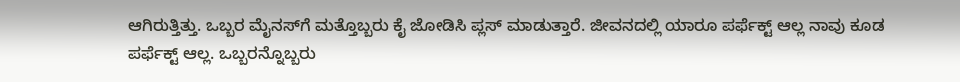ಆಗಿರುತ್ತಿತ್ತು. ಒಬ್ಬರ ಮೈನಸ್‌ಗೆ ಮತ್ತೊಬ್ಬರು ಕೈ ಜೋಡಿಸಿ ಪ್ಲಸ್ ಮಾಡುತ್ತಾರೆ. ಜೀವನದಲ್ಲಿ ಯಾರೂ ಪರ್ಫೆಕ್ಟ್‌ ಆಲ್ಲ ನಾವು ಕೂಡ ಪರ್ಫೆಕ್ಟ್ ಆಲ್ಲ. ಒಬ್ಬರನ್ನೊಬ್ಬರು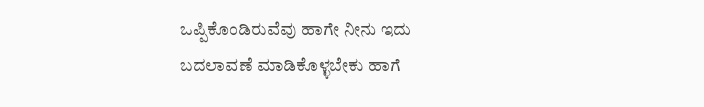ಒಪ್ಪಿಕೊಂಡಿರುವೆವು ಹಾಗೇ ನೀನು ಇದು ಬದಲಾವಣೆ ಮಾಡಿಕೊಳ್ಳಬೇಕು ಹಾಗೆ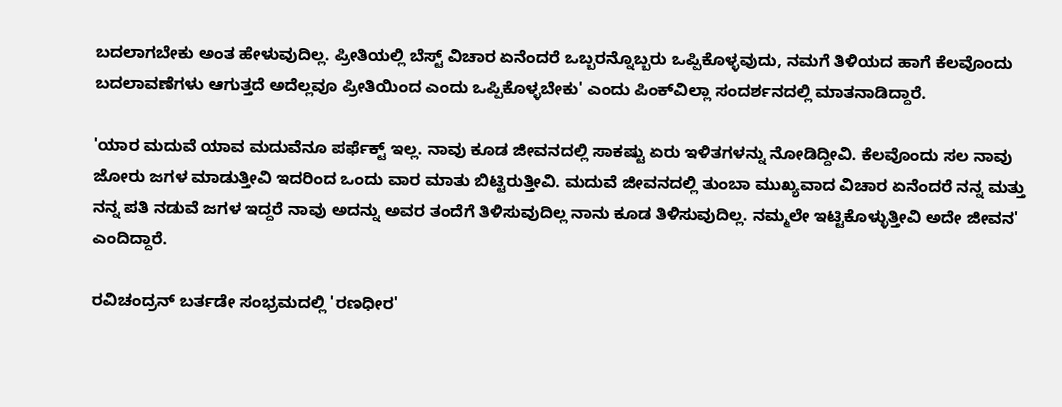ಬದಲಾಗಬೇಕು ಅಂತ ಹೇಳುವುದಿಲ್ಲ. ಪ್ರೀತಿಯಲ್ಲಿ ಬೆಸ್ಟ್‌ ವಿಚಾರ ಏನೆಂದರೆ ಒಬ್ಬರನ್ನೊಬ್ಬರು ಒಪ್ಪಿಕೊಳ್ಳವುದು, ನಮಗೆ ತಿಳಿಯದ ಹಾಗೆ ಕೆಲವೊಂದು ಬದಲಾವಣೆಗಳು ಆಗುತ್ತದೆ ಅದೆಲ್ಲವೂ ಪ್ರೀತಿಯಿಂದ ಎಂದು ಒಪ್ಪಿಕೊಳ್ಳಬೇಕು' ಎಂದು ಪಿಂಕ್‌ವಿಲ್ಲಾ ಸಂದರ್ಶನದಲ್ಲಿ ಮಾತನಾಡಿದ್ದಾರೆ.

'ಯಾರ ಮದುವೆ ಯಾವ ಮದುವೆನೂ ಪರ್ಫೆಕ್ಟ್‌ ಇಲ್ಲ. ನಾವು ಕೂಡ ಜೀವನದಲ್ಲಿ ಸಾಕಷ್ಟು ಏರು ಇಳಿತಗಳನ್ನು ನೋಡಿದ್ದೀವಿ. ಕೆಲವೊಂದು ಸಲ ನಾವು ಜೋರು ಜಗಳ ಮಾಡುತ್ತೀವಿ ಇದರಿಂದ ಒಂದು ವಾರ ಮಾತು ಬಿಟ್ಟಿರುತ್ತೀವಿ. ಮದುವೆ ಜೀವನದಲ್ಲಿ ತುಂಬಾ ಮುಖ್ಯವಾದ ವಿಚಾರ ಏನೆಂದರೆ ನನ್ನ ಮತ್ತು ನನ್ನ ಪತಿ ನಡುವೆ ಜಗಳ ಇದ್ದರೆ ನಾವು ಅದನ್ನು ಅವರ ತಂದೆಗೆ ತಿಳಿಸುವುದಿಲ್ಲ ನಾನು ಕೂಡ ತಿಳಿಸುವುದಿಲ್ಲ. ನಮ್ಮಲೇ ಇಟ್ಟಿಕೊಳ್ಳುತ್ತೀವಿ ಅದೇ ಜೀವನ' ಎಂದಿದ್ದಾರೆ.

ರವಿಚಂದ್ರನ್ ಬರ್ತಡೇ ಸಂಭ್ರಮದಲ್ಲಿ 'ರಣಧೀರ'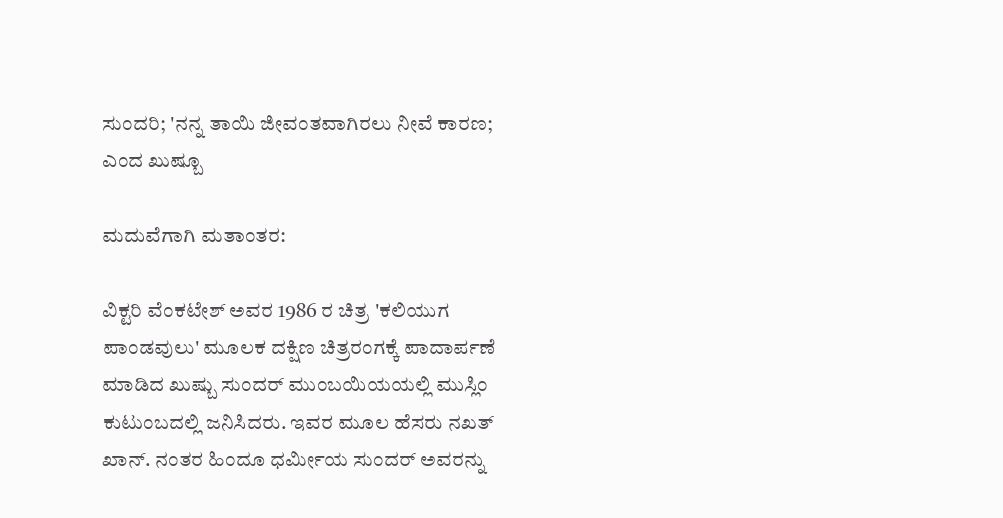ಸುಂದರಿ; 'ನನ್ನ ತಾಯಿ ಜೀವಂತವಾಗಿರಲು ನೀವೆ ಕಾರಣ; ಎಂದ ಖುಷ್ಬೂ

ಮದುವೆಗಾಗಿ ಮತಾಂತರ:

ವಿಕ್ಟರಿ ವೆಂಕಟೇಶ್ ಅವರ 1986 ರ ಚಿತ್ರ 'ಕಲಿಯುಗ ಪಾಂಡವುಲು' ಮೂಲಕ ದಕ್ಷಿಣ ಚಿತ್ರರಂಗಕ್ಕೆ ಪಾದಾರ್ಪಣೆ ಮಾಡಿದ ಖುಷ್ಬು ಸುಂದರ್ ಮುಂಬಯಿಯಯಲ್ಲಿ ಮುಸ್ಲಿಂ ಕುಟುಂಬದಲ್ಲಿ ಜನಿಸಿದರು. ಇವರ ಮೂಲ ಹೆಸರು ನಖತ್ ಖಾನ್. ನಂತರ ಹಿಂದೂ ಧರ್ಮೀಯ ಸುಂದರ್ ಅವರನ್ನು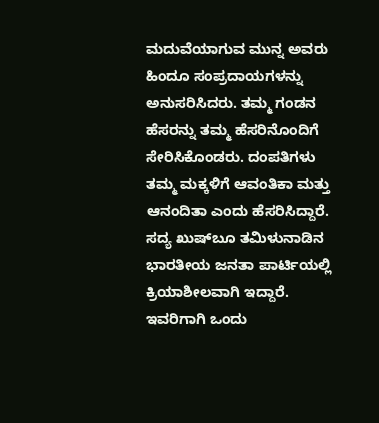ಮದುವೆಯಾಗುವ ಮುನ್ನ ಅವರು ಹಿಂದೂ ಸಂಪ್ರದಾಯಗಳನ್ನು ಅನುಸರಿಸಿದರು. ತಮ್ಮ ಗಂಡನ ಹೆಸರನ್ನು ತಮ್ಮ ಹೆಸರಿನೊಂದಿಗೆ ಸೇರಿಸಿಕೊಂಡರು. ದಂಪತಿಗಳು ತಮ್ಮ ಮಕ್ಕಳಿಗೆ ಆವಂತಿಕಾ ಮತ್ತು ಆನಂದಿತಾ ಎಂದು ಹೆಸರಿಸಿದ್ದಾರೆ. ಸದ್ಯ ಖುಷ್‌ಬೂ ತಮಿಳುನಾಡಿನ ಭಾರತೀಯ ಜನತಾ ಪಾರ್ಟಿಯಲ್ಲಿ ಕ್ರಿಯಾಶೀಲವಾಗಿ ಇದ್ದಾರೆ. ಇವರಿಗಾಗಿ ಒಂದು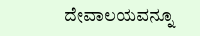ದೇವಾಲಯವನ್ನೂ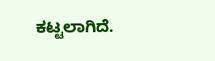ಕಟ್ಟಲಾಗಿದೆ.